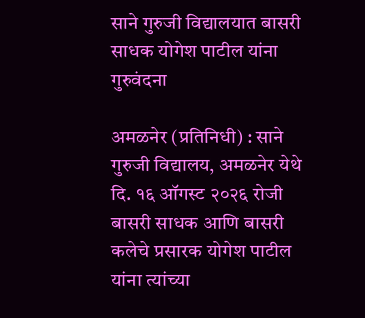साने गुरुजी विद्यालयात बासरी साधक योगेश पाटील यांना गुरुवंदना

अमळनेर (प्रतिनिधी) : साने गुरुजी विद्यालय, अमळनेर येथे दि. १६ ऑगस्ट २०२६ रोजी बासरी साधक आणि बासरी कलेचे प्रसारक योगेश पाटील यांना त्यांच्या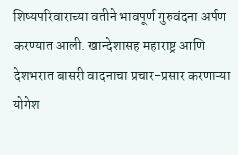शिष्यपरिवाराच्या वतीने भावपूर्ण गुरुवंदना अर्पण करण्यात आली. खान्देशासह महाराष्ट्र आणि देशभरात बासरी वादनाचा प्रचार-प्रसार करणाऱ्या योगेश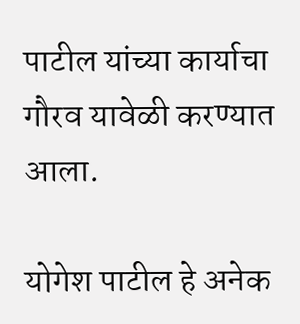पाटील यांच्या कार्याचा गौरव यावेळी करण्यात आला.

योगेश पाटील हे अनेक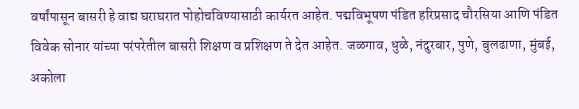वर्षांपासून बासरी हे वाद्य घराघरात पोहोचविण्यासाठी कार्यरत आहेत. पद्मविभूषण पंडित हरिप्रसाद चौरसिया आणि पंडित विवेक सोनार यांच्या परंपरेतील बासरी शिक्षण व प्रशिक्षण ते देत आहेत. जळगाव, धुळे, नंदुरबार, पुणे, बुलढाणा, मुंबई, अकोला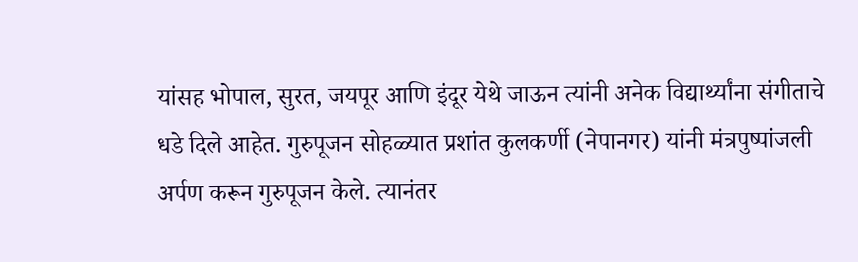यांसह भोपाल, सुरत, जयपूर आणि इंदूर येथे जाऊन त्यांनी अनेक विद्यार्थ्यांना संगीताचे धडे दिले आहेत. गुरुपूजन सोहळ्यात प्रशांत कुलकर्णी (नेपानगर) यांनी मंत्रपुष्पांजली अर्पण करून गुरुपूजन केले. त्यानंतर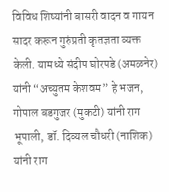विविध शिष्यांनी बासरी वादन व गायन सादर करून गुरुंप्रती कृतज्ञता व्यक्त केली. यामध्ये संदीप घोरपडे (अमळनेर) यांनी “अच्युतम केशवम” हे भजन, गोपाल बडगुजर (मुकटी) यांनी राग भूपाली, डॉ. दिव्यल चौधरी (नाशिक) यांनी राग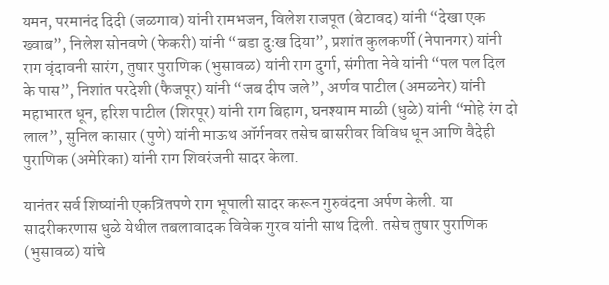यमन, परमानंद दिदी (जळगाव) यांनी रामभजन, विलेश राजपूत (बेटावद) यांनी “देखा एक ख्वाब”, निलेश सोनवणे (फेकरी) यांनी “बडा दुःख दिया”, प्रशांत कुलकर्णी (नेपानगर) यांनी राग वृंदावनी सारंग, तुषार पुराणिक (भुसावळ) यांनी राग दुर्गा, संगीता नेवे यांनी “पल पल दिल के पास”, निशांत परदेशी (फैजपूर) यांनी “जब दीप जले”, अर्णव पाटील (अमळनेर) यांनी महाभारत धून, हरिश पाटील (शिरपूर) यांनी राग बिहाग, घनश्याम माळी (धुळे) यांनी “मोहे रंग दो लाल”, सुनिल कासार (पुणे) यांनी माऊथ ऑर्गनवर तसेच बासरीवर विविध धून आणि वैदेही पुराणिक (अमेरिका) यांनी राग शिवरंजनी सादर केला.

यानंतर सर्व शिष्यांनी एकत्रितपणे राग भूपाली सादर करून गुरुवंदना अर्पण केली. या सादरीकरणास धुळे येथील तबलावादक विवेक गुरव यांनी साथ दिली. तसेच तुषार पुराणिक (भुसावळ) यांचे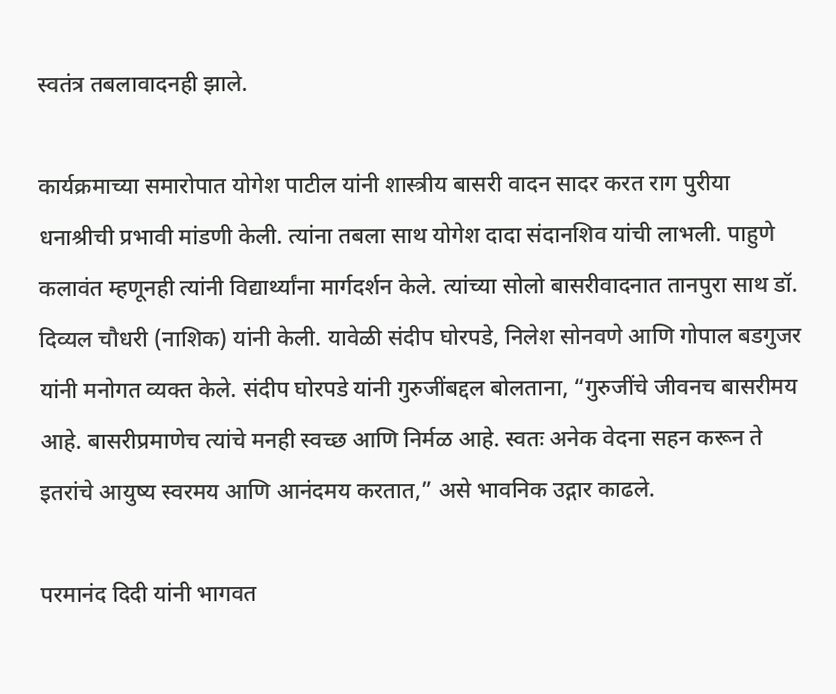स्वतंत्र तबलावादनही झाले.

कार्यक्रमाच्या समारोपात योगेश पाटील यांनी शास्त्रीय बासरी वादन सादर करत राग पुरीया धनाश्रीची प्रभावी मांडणी केली. त्यांना तबला साथ योगेश दादा संदानशिव यांची लाभली. पाहुणे कलावंत म्हणूनही त्यांनी विद्यार्थ्यांना मार्गदर्शन केले. त्यांच्या सोलो बासरीवादनात तानपुरा साथ डॉ. दिव्यल चौधरी (नाशिक) यांनी केली. यावेळी संदीप घोरपडे, निलेश सोनवणे आणि गोपाल बडगुजर यांनी मनोगत व्यक्त केले. संदीप घोरपडे यांनी गुरुजींबद्दल बोलताना, “गुरुजींचे जीवनच बासरीमय आहे. बासरीप्रमाणेच त्यांचे मनही स्वच्छ आणि निर्मळ आहे. स्वतः अनेक वेदना सहन करून ते इतरांचे आयुष्य स्वरमय आणि आनंदमय करतात,” असे भावनिक उद्गार काढले.

परमानंद दिदी यांनी भागवत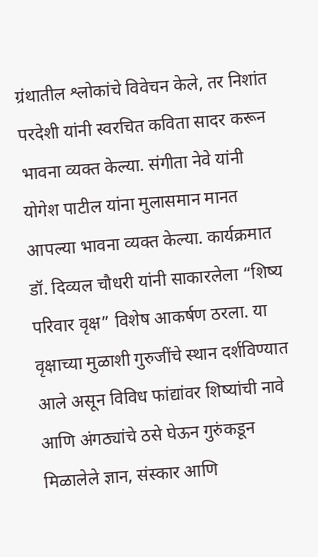ग्रंथातील श्लोकांचे विवेचन केले, तर निशांत परदेशी यांनी स्वरचित कविता सादर करून भावना व्यक्त केल्या. संगीता नेवे यांनी योगेश पाटील यांना मुलासमान मानत आपल्या भावना व्यक्त केल्या. कार्यक्रमात डॉ. दिव्यल चौधरी यांनी साकारलेला “शिष्य परिवार वृक्ष” विशेष आकर्षण ठरला. या वृक्षाच्या मुळाशी गुरुजींचे स्थान दर्शविण्यात आले असून विविध फांद्यांवर शिष्यांची नावे आणि अंगठ्यांचे ठसे घेऊन गुरुंकडून मिळालेले ज्ञान, संस्कार आणि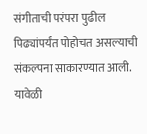संगीताची परंपरा पुढील पिढ्यांपर्यंत पोहोचत असल्याची संकल्पना साकारण्यात आली. यावेळी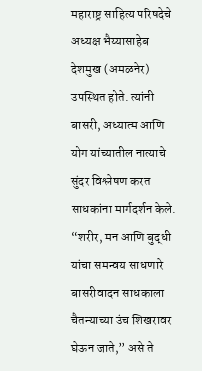महाराष्ट्र साहित्य परिषदेचे अध्यक्ष भैय्यासाहेब देशमुख (अमळनेर) उपस्थित होते. त्यांनी बासरी, अध्यात्म आणि योग यांच्यातील नात्याचे सुंदर विश्लेषण करत साधकांना मार्गदर्शन केले. “शरीर, मन आणि बुद्धी यांचा समन्वय साधणारे बासरीवादन साधकाला चैतन्याच्या उंच शिखरावर घेऊन जाते,” असे ते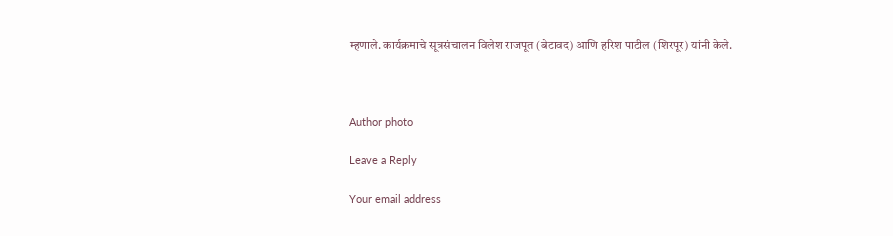म्हणाले. कार्यक्रमाचे सूत्रसंचालन विलेश राजपूत (बेटावद) आणि हरिश पाटील (शिरपूर) यांनी केले.



Author photo

Leave a Reply

Your email address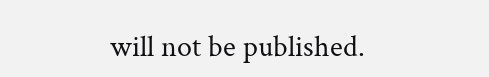will not be published.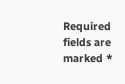Required fields are marked *